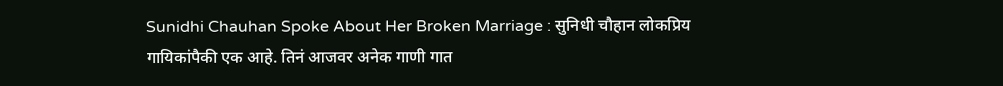Sunidhi Chauhan Spoke About Her Broken Marriage : सुनिधी चौहान लोकप्रिय गायिकांपैकी एक आहे. तिनं आजवर अनेक गाणी गात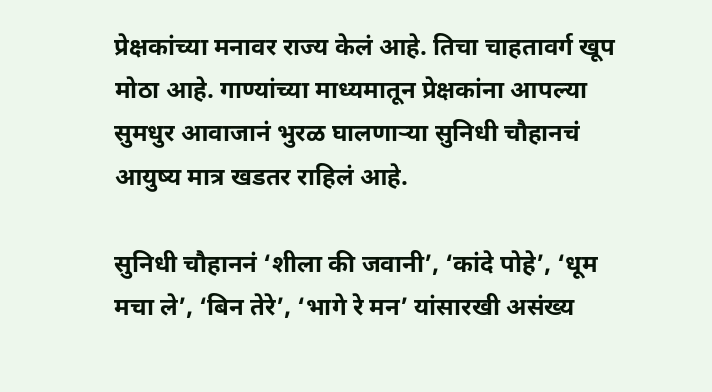प्रेक्षकांच्या मनावर राज्य केलं आहे. तिचा चाहतावर्ग खूप मोठा आहे. गाण्यांच्या माध्यमातून प्रेक्षकांना आपल्या सुमधुर आवाजानं भुरळ घालणाऱ्या सुनिधी चौहानचं आयुष्य मात्र खडतर राहिलं आहे.

सुनिधी चौहाननं ‘शीला की जवानी’, ‘कांदे पोहे’, ‘धूम मचा ले’, ‘बिन तेरे’, ‘भागे रे मन’ यांसारखी असंख्य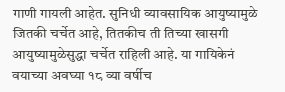गाणी गायली आहेत. सुनिधी व्यावसायिक आयुष्यामुळे जितकी चर्चेत आहे, तितकीच ती तिच्या खासगी आयुष्यामुळेसुद्धा चर्चेत राहिली आहे. या गायिकेनं वयाच्या अवघ्या १८ व्या वर्षीच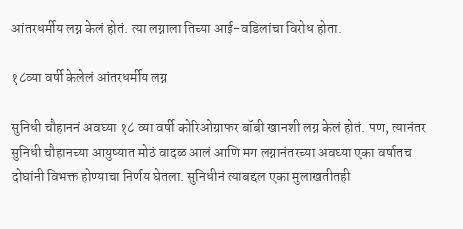आंतरधर्मीय लग्न केलं होतं. त्या लग्नाला तिच्या आई-वडिलांचा विरोध होता.

१८व्या वर्षी केलेलं आंतरधर्मीय लग्न

सुनिधी चौहाननं अवघ्या १८ व्या वर्षी कोरिओग्राफर बॉबी खानशी लग्न केलं होतं. पण, त्यानंतर सुनिधी चौहानच्या आयुष्यात मोठं वादळ आलं आणि मग लग्नानंतरच्या अवघ्या एका वर्षातच दोघांनी विभक्त होण्याचा निर्णय घेतला. सुनिधीनं त्याबद्दल एका मुलाखतीतही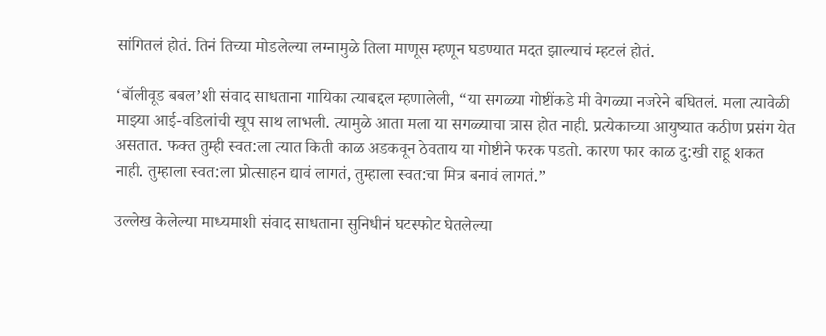सांगितलं होतं. तिनं तिच्या मोडलेल्या लग्नामुळे तिला माणूस म्हणून घडण्यात मदत झाल्याचं म्हटलं होतं.

‘बॉलीवूड बबल’शी संवाद साधताना गायिका त्याबद्दल म्हणालेली, “या सगळ्या गोष्टींकडे मी वेगळ्या नजरेने बघितलं. मला त्यावेळी माझ्या आई-वडिलांची खूप साथ लाभली. त्यामुळे आता मला या सगळ्याचा त्रास होत नाही. प्रत्येकाच्या आयुष्यात कठीण प्रसंग येत असतात. फक्त तुम्ही स्वत:ला त्यात किती काळ अडकवून ठेवताय या गोष्टीने फरक पडतो. कारण फार काळ दु:खी राहू शकत नाही. तुम्हाला स्वत:ला प्रोत्साहन द्यावं लागतं, तुम्हाला स्वत:चा मित्र बनावं लागतं.”

उल्लेख केलेल्या माध्यमाशी संवाद साधताना सुनिधीनं घटस्फोट घेतलेल्या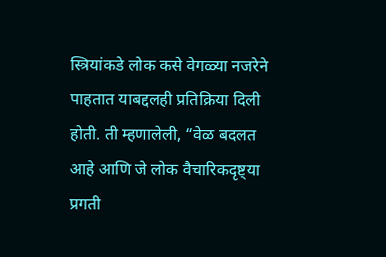स्त्रियांकडे लोक कसे वेगळ्या नजरेने पाहतात याबद्दलही प्रतिक्रिया दिली होती. ती म्हणालेली, “वेळ बदलत आहे आणि जे लोक वैचारिकदृष्ट्या प्रगती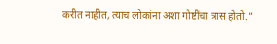करीत नाहीत, त्याच लोकांना अशा गोष्टींचा त्रास होतो.”